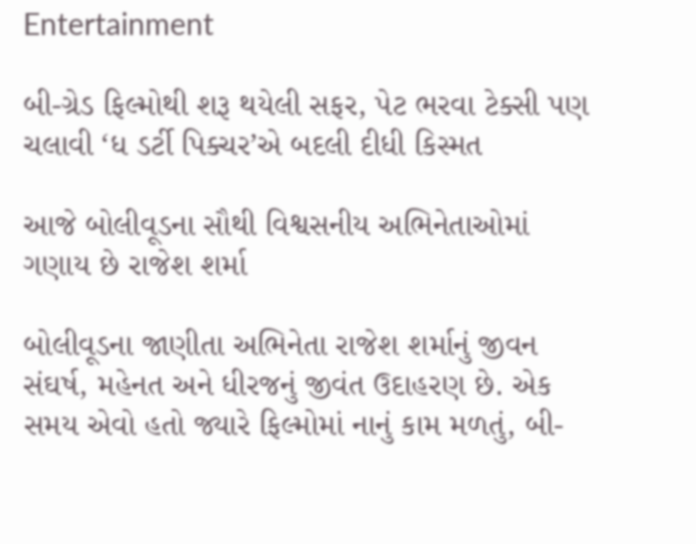Entertainment

બી-ગ્રેડ ફિલ્મોથી શરૂ થયેલી સફર, પેટ ભરવા ટેક્સી પણ ચલાવી ‘ધ ડર્ટી પિક્ચર’એ બદલી દીધી કિસ્મત

આજે બોલીવૂડના સૌથી વિશ્વસનીય અભિનેતાઓમાં ગણાય છે રાજેશ શર્મા

બોલીવૂડના જાણીતા અભિનેતા રાજેશ શર્માનું જીવન સંઘર્ષ, મહેનત અને ધીરજનું જીવંત ઉદાહરણ છે. એક સમય એવો હતો જ્યારે ફિલ્મોમાં નાનું કામ મળતું, બી-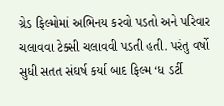ગ્રેડ ફિલ્મોમાં અભિનય કરવો પડતો અને પરિવાર ચલાવવા ટેક્સી ચલાવવી પડતી હતી. પરંતુ વર્ષો સુધી સતત સંઘર્ષ કર્યા બાદ ફિલ્મ ‘ધ ડર્ટી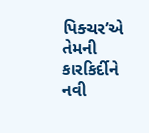પિક્ચર’એ તેમની કારકિર્દીને નવી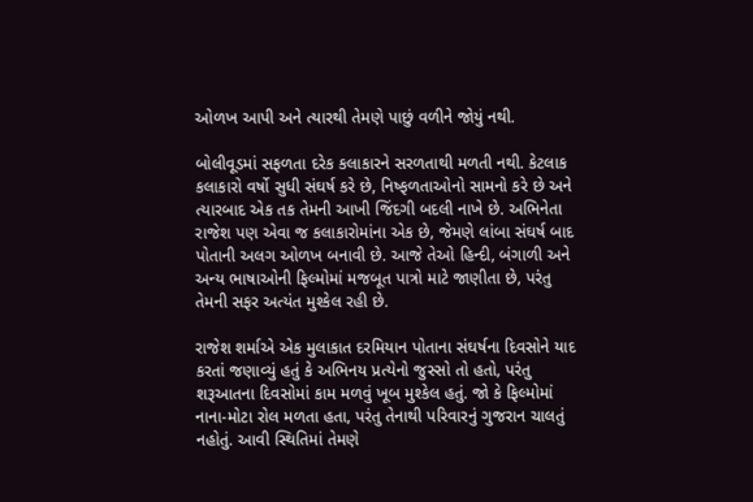ઓળખ આપી અને ત્યારથી તેમણે પાછું વળીને જોયું નથી.

બોલીવૂડમાં સફળતા દરેક કલાકારને સરળતાથી મળતી નથી. કેટલાક કલાકારો વર્ષો સુધી સંઘર્ષ કરે છે, નિષ્ફળતાઓનો સામનો કરે છે અને ત્યારબાદ એક તક તેમની આખી જિંદગી બદલી નાખે છે. અભિનેતા રાજેશ પણ એવા જ કલાકારોમાંના એક છે, જેમણે લાંબા સંઘર્ષ બાદ પોતાની અલગ ઓળખ બનાવી છે. આજે તેઓ હિન્દી, બંગાળી અને અન્ય ભાષાઓની ફિલ્મોમાં મજબૂત પાત્રો માટે જાણીતા છે, પરંતુ તેમની સફર અત્યંત મુશ્કેલ રહી છે.

રાજેશ શર્માએ એક મુલાકાત દરમિયાન પોતાના સંઘર્ષના દિવસોને યાદ કરતાં જણાવ્યું હતું કે અભિનય પ્રત્યેનો જુસ્સો તો હતો, પરંતુ શરૂઆતના દિવસોમાં કામ મળવું ખૂબ મુશ્કેલ હતું. જો કે ફિલ્મોમાં નાના-મોટા રોલ મળતા હતા, પરંતુ તેનાથી પરિવારનું ગુજરાન ચાલતું નહોતું. આવી સ્થિતિમાં તેમણે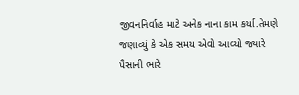જીવનનિર્વાહ માટે અનેક નાના કામ કર્યા.તેમણે જણાવ્યું કે એક સમય એવો આવ્યો જ્યારે પૈસાની ભારે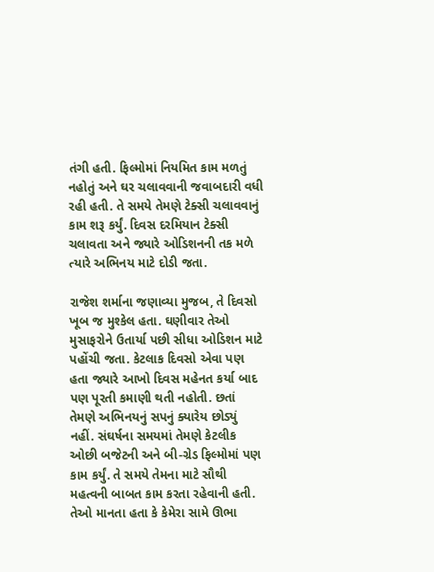તંગી હતી. ફિલ્મોમાં નિયમિત કામ મળતું નહોતું અને ઘર ચલાવવાની જવાબદારી વધી રહી હતી. તે સમયે તેમણે ટેક્સી ચલાવવાનું કામ શરૂ કર્યું. દિવસ દરમિયાન ટેક્સી ચલાવતા અને જ્યારે ઓડિશનની તક મળે ત્યારે અભિનય માટે દોડી જતા.

રાજેશ શર્માના જણાવ્યા મુજબ, તે દિવસો ખૂબ જ મુશ્કેલ હતા. ઘણીવાર તેઓ મુસાફરોને ઉતાર્યા પછી સીધા ઓડિશન માટે પહોંચી જતા. કેટલાક દિવસો એવા પણ હતા જ્યારે આખો દિવસ મહેનત કર્યા બાદ પણ પૂરતી કમાણી થતી નહોતી. છતાં તેમણે અભિનયનું સપનું ક્યારેય છોડ્યું નહીં. સંઘર્ષના સમયમાં તેમણે કેટલીક ઓછી બજેટની અને બી-ગ્રેડ ફિલ્મોમાં પણ કામ કર્યું. તે સમયે તેમના માટે સૌથી મહત્વની બાબત કામ કરતા રહેવાની હતી. તેઓ માનતા હતા કે કેમેરા સામે ઊભા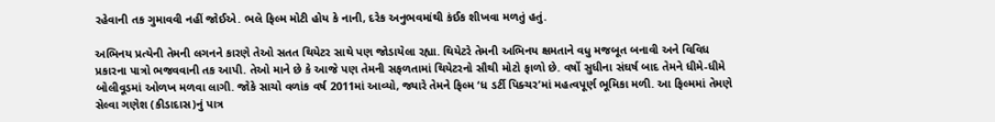રહેવાની તક ગુમાવવી નહીં જોઈએ. ભલે ફિલ્મ મોટી હોય કે નાની, દરેક અનુભવમાંથી કંઈક શીખવા મળતું હતું.

અભિનય પ્રત્યેની તેમની લગનને કારણે તેઓ સતત થિયેટર સાથે પણ જોડાયેલા રહ્યા. થિયેટરે તેમની અભિનય ક્ષમતાને વધુ મજબૂત બનાવી અને વિવિધ પ્રકારના પાત્રો ભજવવાની તક આપી. તેઓ માને છે કે આજે પણ તેમની સફળતામાં થિયેટરનો સૌથી મોટો ફાળો છે. વર્ષો સુધીના સંઘર્ષ બાદ તેમને ધીમે-ધીમે બોલીવૂડમાં ઓળખ મળવા લાગી. જોકે સાચો વળાંક વર્ષ 2011માં આવ્યો, જ્યારે તેમને ફિલ્મ ‘ધ ડર્ટી પિક્ચર’માં મહત્વપૂર્ણ ભૂમિકા મળી. આ ફિલ્મમાં તેમણે સેલ્વા ગણેશ (કીડાદાસ)નું પાત્ર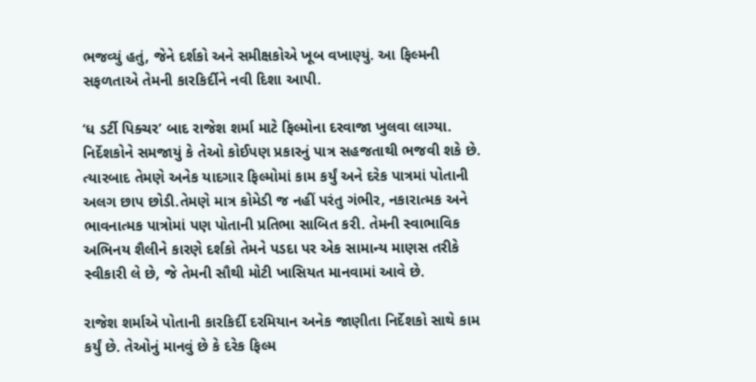ભજવ્યું હતું, જેને દર્શકો અને સમીક્ષકોએ ખૂબ વખાણ્યું. આ ફિલ્મની સફળતાએ તેમની કારકિર્દીને નવી દિશા આપી.

‘ધ ડર્ટી પિક્ચર’ બાદ રાજેશ શર્મા માટે ફિલ્મોના દરવાજા ખુલવા લાગ્યા. નિર્દેશકોને સમજાયું કે તેઓ કોઈપણ પ્રકારનું પાત્ર સહજતાથી ભજવી શકે છે. ત્યારબાદ તેમણે અનેક યાદગાર ફિલ્મોમાં કામ કર્યું અને દરેક પાત્રમાં પોતાની અલગ છાપ છોડી.તેમણે માત્ર કોમેડી જ નહીં પરંતુ ગંભીર, નકારાત્મક અને ભાવનાત્મક પાત્રોમાં પણ પોતાની પ્રતિભા સાબિત કરી. તેમની સ્વાભાવિક અભિનય શૈલીને કારણે દર્શકો તેમને પડદા પર એક સામાન્ય માણસ તરીકે સ્વીકારી લે છે, જે તેમની સૌથી મોટી ખાસિયત માનવામાં આવે છે.

રાજેશ શર્માએ પોતાની કારકિર્દી દરમિયાન અનેક જાણીતા નિર્દેશકો સાથે કામ કર્યું છે. તેઓનું માનવું છે કે દરેક ફિલ્મ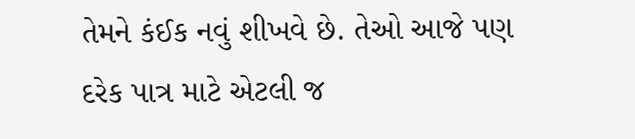તેમને કંઈક નવું શીખવે છે. તેઓ આજે પણ દરેક પાત્ર માટે એટલી જ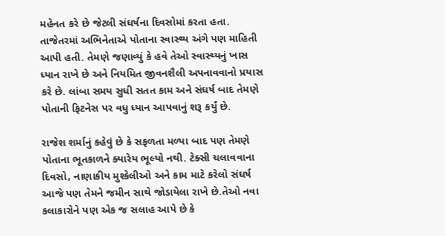મહેનત કરે છે જેટલી સંઘર્ષના દિવસોમાં કરતા હતા.
તાજેતરમાં અભિનેતાએ પોતાના સ્વાસ્થ્ય અંગે પણ માહિતી આપી હતી. તેમણે જણાવ્યું કે હવે તેઓ સ્વાસ્થ્યનું ખાસ ધ્યાન રાખે છે અને નિયમિત જીવનશૈલી અપનાવવાનો પ્રયાસ કરે છે. લાંબા સમય સુધી સતત કામ અને સંઘર્ષ બાદ તેમણે પોતાની ફિટનેસ પર વધુ ધ્યાન આપવાનું શરૂ કર્યું છે.

રાજેશ શર્માનું કહેવું છે કે સફળતા મળ્યા બાદ પણ તેમણે પોતાના ભૂતકાળને ક્યારેય ભૂલ્યો નથી. ટેક્સી ચલાવવાના દિવસો, નાણાકીય મુશ્કેલીઓ અને કામ માટે કરેલો સંઘર્ષ આજે પણ તેમને જમીન સાથે જોડાયેલા રાખે છે.તેઓ નવા કલાકારોને પણ એક જ સલાહ આપે છે કે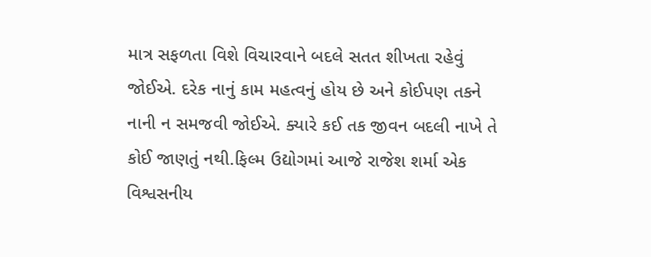માત્ર સફળતા વિશે વિચારવાને બદલે સતત શીખતા રહેવું જોઈએ. દરેક નાનું કામ મહત્વનું હોય છે અને કોઈપણ તકને નાની ન સમજવી જોઈએ. ક્યારે કઈ તક જીવન બદલી નાખે તે કોઈ જાણતું નથી.ફિલ્મ ઉદ્યોગમાં આજે રાજેશ શર્મા એક વિશ્વસનીય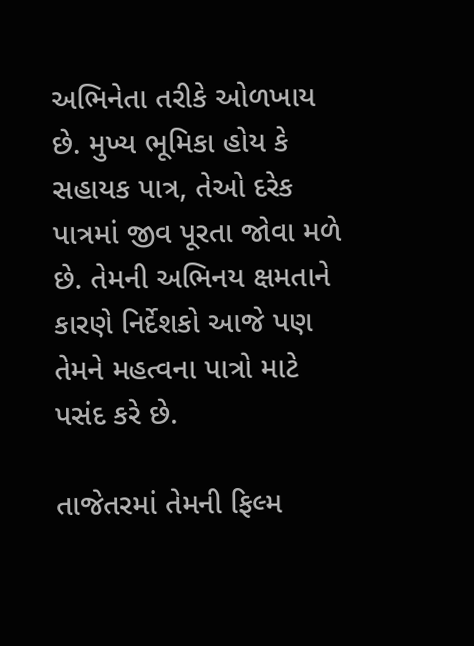અભિનેતા તરીકે ઓળખાય છે. મુખ્ય ભૂમિકા હોય કે સહાયક પાત્ર, તેઓ દરેક પાત્રમાં જીવ પૂરતા જોવા મળે છે. તેમની અભિનય ક્ષમતાને કારણે નિર્દેશકો આજે પણ તેમને મહત્વના પાત્રો માટે પસંદ કરે છે.

તાજેતરમાં તેમની ફિલ્મ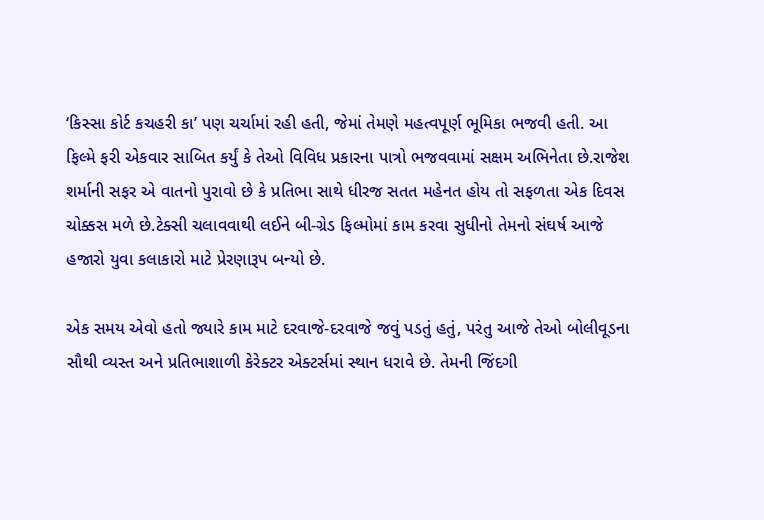‘કિસ્સા કોર્ટ કચહરી કા’ પણ ચર્ચામાં રહી હતી, જેમાં તેમણે મહત્વપૂર્ણ ભૂમિકા ભજવી હતી. આ ફિલ્મે ફરી એકવાર સાબિત કર્યું કે તેઓ વિવિધ પ્રકારના પાત્રો ભજવવામાં સક્ષમ અભિનેતા છે.રાજેશ શર્માની સફર એ વાતનો પુરાવો છે કે પ્રતિભા સાથે ધીરજ સતત મહેનત હોય તો સફળતા એક દિવસ ચોક્કસ મળે છે.ટેક્સી ચલાવવાથી લઈને બી-ગ્રેડ ફિલ્મોમાં કામ કરવા સુધીનો તેમનો સંઘર્ષ આજે હજારો યુવા કલાકારો માટે પ્રેરણારૂપ બન્યો છે.

એક સમય એવો હતો જ્યારે કામ માટે દરવાજે-દરવાજે જવું પડતું હતું, પરંતુ આજે તેઓ બોલીવૂડના સૌથી વ્યસ્ત અને પ્રતિભાશાળી કેરેક્ટર એક્ટર્સમાં સ્થાન ધરાવે છે. તેમની જિંદગી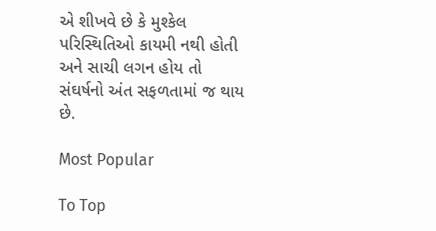એ શીખવે છે કે મુશ્કેલ પરિસ્થિતિઓ કાયમી નથી હોતી અને સાચી લગન હોય તો સંઘર્ષનો અંત સફળતામાં જ થાય છે.

Most Popular

To Top